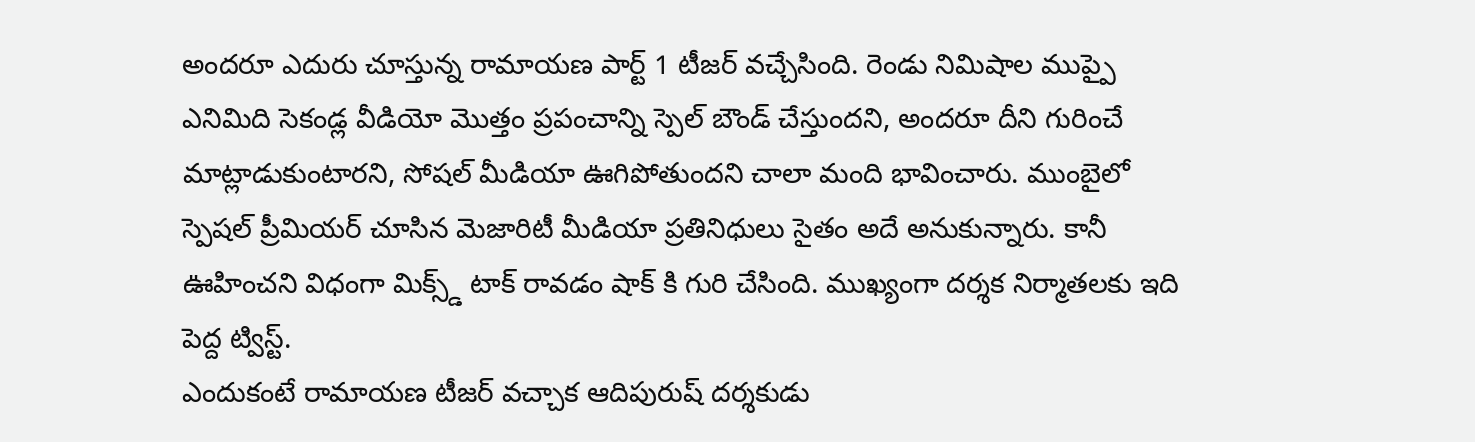అందరూ ఎదురు చూస్తున్న రామాయణ పార్ట్ 1 టీజర్ వచ్చేసింది. రెండు నిమిషాల ముప్పై ఎనిమిది సెకండ్ల వీడియో మొత్తం ప్రపంచాన్ని స్పెల్ బౌండ్ చేస్తుందని, అందరూ దీని గురించే మాట్లాడుకుంటారని, సోషల్ మీడియా ఊగిపోతుందని చాలా మంది భావించారు. ముంబైలో స్పెషల్ ప్రీమియర్ చూసిన మెజారిటీ మీడియా ప్రతినిధులు సైతం అదే అనుకున్నారు. కానీ ఊహించని విధంగా మిక్స్డ్ టాక్ రావడం షాక్ కి గురి చేసింది. ముఖ్యంగా దర్శక నిర్మాతలకు ఇది పెద్ద ట్విస్ట్.
ఎందుకంటే రామాయణ టీజర్ వచ్చాక ఆదిపురుష్ దర్శకుడు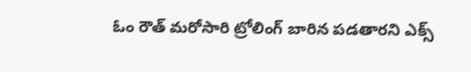ఓం రౌత్ మరోసారి ట్రోలింగ్ బారిన పడతారని ఎక్స్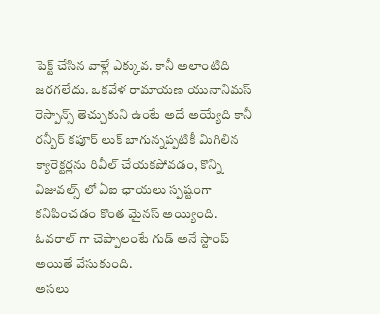పెక్ట్ చేసిన వాళ్లే ఎక్కువ. కానీ అలాంటిది జరగలేదు. ఒకవేళ రామాయణ యునానిమస్ రెస్పాన్స్ తెచ్చుకుని ఉంటే అదే అయ్యేది కానీ రన్బీర్ కపూర్ లుక్ బాగున్నప్పటికీ మిగిలిన క్యారెక్టర్లను రివీల్ చేయకపోవడం, కొన్ని విజువల్స్ లో ఏఐ ఛాయలు స్పష్టంగా కనిపించడం కొంత మైనస్ అయ్యింది. ఓవరాల్ గా చెప్పాలంటే గుడ్ అనే స్టాంప్ అయితే వేసుకుంది.
అసలు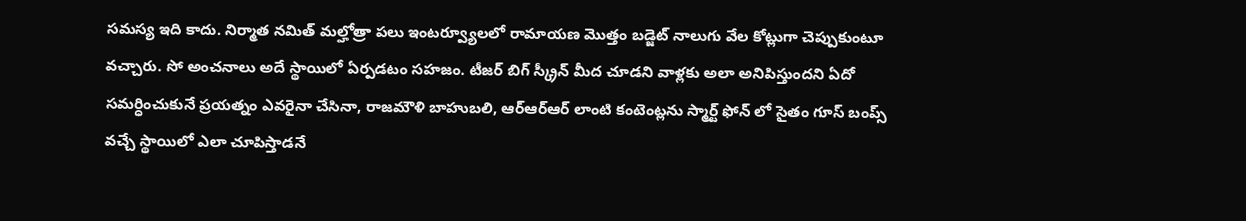సమస్య ఇది కాదు. నిర్మాత నమిత్ మల్హోత్రా పలు ఇంటర్వ్యూలలో రామాయణ మొత్తం బడ్జెట్ నాలుగు వేల కోట్లుగా చెప్పుకుంటూ వచ్చారు. సో అంచనాలు అదే స్థాయిలో ఏర్పడటం సహజం. టీజర్ బిగ్ స్క్రీన్ మీద చూడని వాళ్లకు అలా అనిపిస్తుందని ఏదో సమర్ధించుకునే ప్రయత్నం ఎవరైనా చేసినా, రాజమౌళి బాహుబలి, ఆర్ఆర్ఆర్ లాంటి కంటెంట్లను స్మార్ట్ ఫోన్ లో సైతం గూస్ బంప్స్ వచ్చే స్థాయిలో ఎలా చూపిస్తాడనే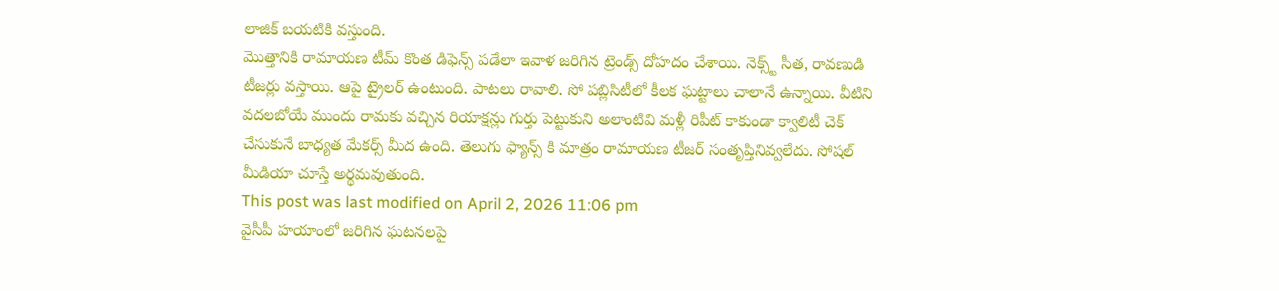లాజిక్ బయటికి వస్తుంది.
మొత్తానికి రామాయణ టీమ్ కొంత డిఫెన్స్ పడేలా ఇవాళ జరిగిన ట్రెండ్స్ దోహదం చేశాయి. నెక్స్ట్ సీత, రావణుడి టీజర్లు వస్తాయి. ఆపై ట్రైలర్ ఉంటుంది. పాటలు రావాలి. సో పబ్లిసిటీలో కీలక ఘట్టాలు చాలానే ఉన్నాయి. వీటిని వదలబోయే ముందు రామకు వచ్చిన రియాక్షన్లు గుర్తు పెట్టుకుని అలాంటివి మళ్లీ రిపీట్ కాకుండా క్వాలిటీ చెక్ చేసుకునే బాధ్యత మేకర్స్ మీద ఉంది. తెలుగు ఫ్యాన్స్ కి మాత్రం రామాయణ టీజర్ సంతృప్తినివ్వలేదు. సోషల్ మీడియా చూస్తే అర్థమవుతుంది.
This post was last modified on April 2, 2026 11:06 pm
వైసీపీ హయాంలో జరిగిన ఘటనలపై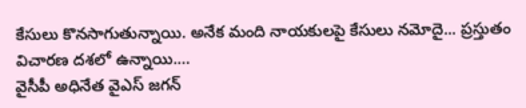కేసులు కొనసాగుతున్నాయి. అనేక మంది నాయకులపై కేసులు నమోదై... ప్రస్తుతం విచారణ దశలో ఉన్నాయి.…
వైసీపీ అధినేత వైఎస్ జగన్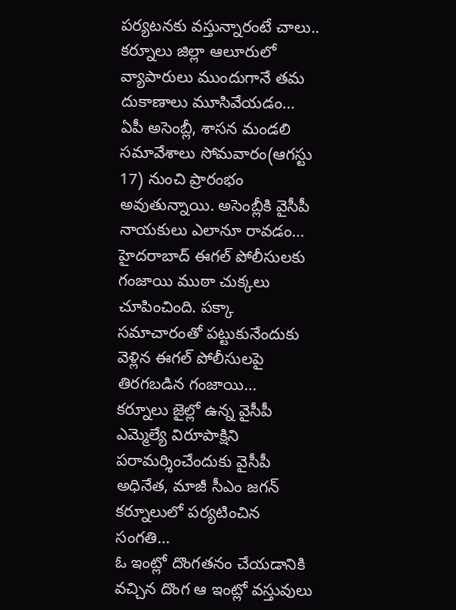పర్యటనకు వస్తున్నారంటే చాలు.. కర్నూలు జిల్లా ఆలూరులో వ్యాపారులు ముందుగానే తమ దుకాణాలు మూసివేయడం…
ఏపీ అసెంబ్లీ, శాసన మండలి సమావేశాలు సోమవారం(ఆగస్టు 17) నుంచి ప్రారంభం అవుతున్నాయి. అసెంబ్లీకి వైసీపీ నాయకులు ఎలానూ రావడం…
హైదరాబాద్ ఈగల్ పోలీసులకు గంజాయి ముఠా చుక్కలు చూపించింది. పక్కా సమాచారంతో పట్టుకునేందుకు వెళ్లిన ఈగల్ పోలీసులపై తిరగబడిన గంజాయి…
కర్నూలు జైల్లో ఉన్న వైసీపీ ఎమ్మెల్యే విరూపాక్షిని పరామర్శించేందుకు వైసీపీ అధినేత, మాజీ సీఎం జగన్ కర్నూలులో పర్యటించిన సంగతి…
ఓ ఇంట్లో దొంగతనం చేయడానికి వచ్చిన దొంగ ఆ ఇంట్లో వస్తువులు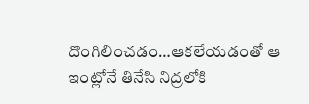దొంగిలించడం…ఆకలేయడంతో ఆ ఇంట్లోనే తినేసి నిద్రలోకి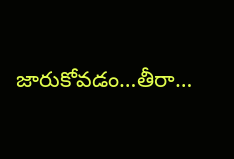జారుకోవడం…తీరా…